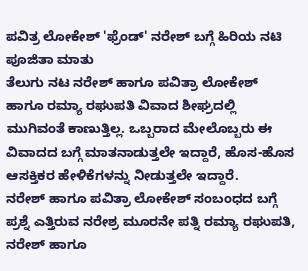ಪವಿತ್ರ ಲೋಕೇಶ್ 'ಫ್ರೆಂಡ್' ನರೇಶ್ ಬಗ್ಗೆ ಹಿರಿಯ ನಟಿ ಪೂಜಿತಾ ಮಾತು
ತೆಲುಗು ನಟ ನರೇಶ್ ಹಾಗೂ ಪವಿತ್ರಾ ಲೋಕೇಶ್ ಹಾಗೂ ರಮ್ಯಾ ರಘುಪತಿ ವಿವಾದ ಶೀಘ್ರದಲ್ಲಿ ಮುಗಿವಂತೆ ಕಾಣುತ್ತಿಲ್ಲ. ಒಬ್ಬರಾದ ಮೇಲೊಬ್ಬರು ಈ ವಿವಾದದ ಬಗ್ಗೆ ಮಾತನಾಡುತ್ತಲೇ ಇದ್ದಾರೆ, ಹೊಸ-ಹೊಸ ಆಸಕ್ತಿಕರ ಹೇಳಿಕೆಗಳನ್ನು ನೀಡುತ್ತಲೇ ಇದ್ದಾರೆ.
ನರೇಶ್ ಹಾಗೂ ಪವಿತ್ರಾ ಲೋಕೇಶ್ ಸಂಬಂಧದ ಬಗ್ಗೆ ಪ್ರಶ್ನೆ ಎತ್ತಿರುವ ನರೇಶ್ರ ಮೂರನೇ ಪತ್ನಿ ರಮ್ಯಾ ರಘುಪತಿ, ನರೇಶ್ ಹಾಗೂ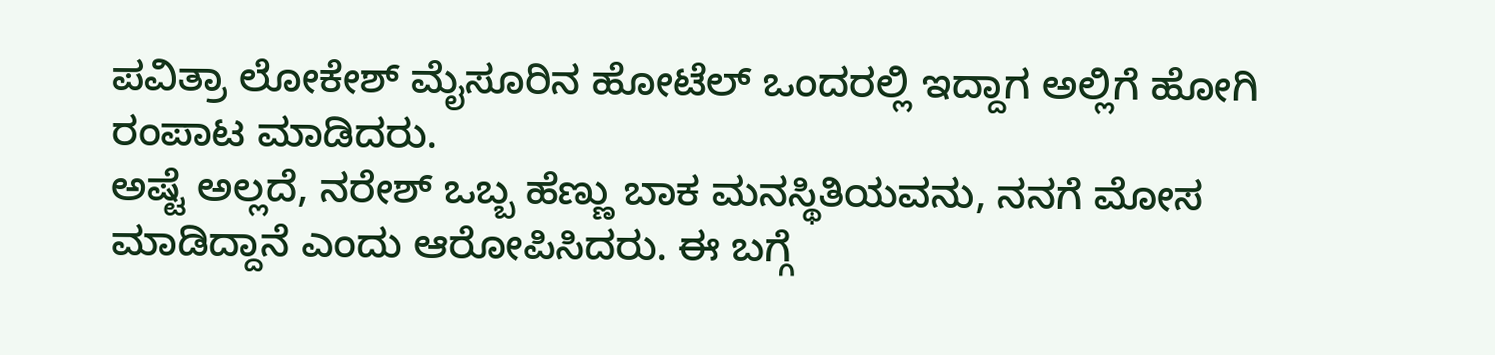ಪವಿತ್ರಾ ಲೋಕೇಶ್ ಮೈಸೂರಿನ ಹೋಟೆಲ್ ಒಂದರಲ್ಲಿ ಇದ್ದಾಗ ಅಲ್ಲಿಗೆ ಹೋಗಿ ರಂಪಾಟ ಮಾಡಿದರು.
ಅಷ್ಟೆ ಅಲ್ಲದೆ, ನರೇಶ್ ಒಬ್ಬ ಹೆಣ್ಣು ಬಾಕ ಮನಸ್ಥಿತಿಯವನು, ನನಗೆ ಮೋಸ ಮಾಡಿದ್ದಾನೆ ಎಂದು ಆರೋಪಿಸಿದರು. ಈ ಬಗ್ಗೆ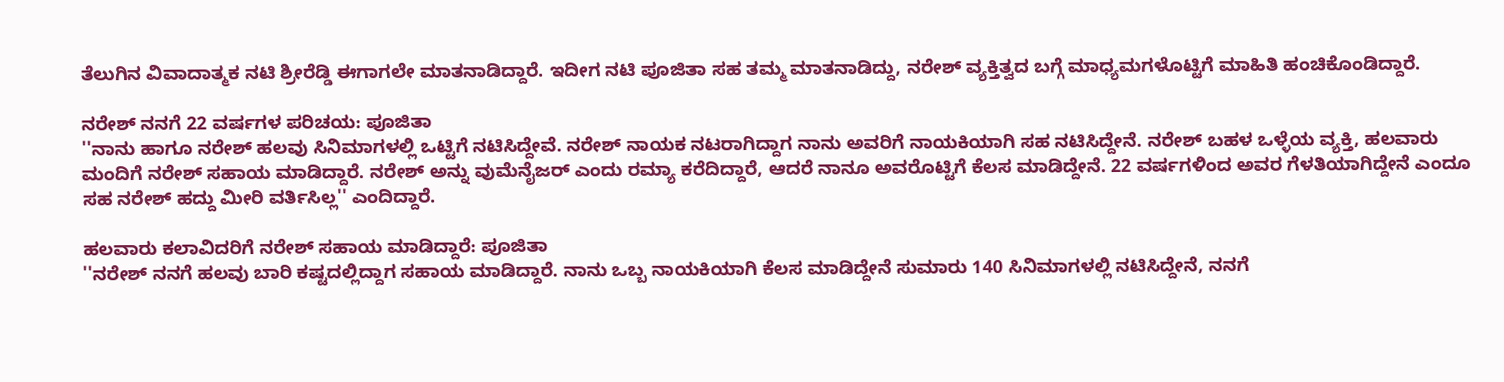ತೆಲುಗಿನ ವಿವಾದಾತ್ಮಕ ನಟಿ ಶ್ರೀರೆಡ್ಡಿ ಈಗಾಗಲೇ ಮಾತನಾಡಿದ್ದಾರೆ. ಇದೀಗ ನಟಿ ಪೂಜಿತಾ ಸಹ ತಮ್ಮ ಮಾತನಾಡಿದ್ದು, ನರೇಶ್ ವ್ಯಕ್ತಿತ್ವದ ಬಗ್ಗೆ ಮಾಧ್ಯಮಗಳೊಟ್ಟಿಗೆ ಮಾಹಿತಿ ಹಂಚಿಕೊಂಡಿದ್ದಾರೆ.

ನರೇಶ್ ನನಗೆ 22 ವರ್ಷಗಳ ಪರಿಚಯ: ಪೂಜಿತಾ
''ನಾನು ಹಾಗೂ ನರೇಶ್ ಹಲವು ಸಿನಿಮಾಗಳಲ್ಲಿ ಒಟ್ಟಿಗೆ ನಟಿಸಿದ್ದೇವೆ. ನರೇಶ್ ನಾಯಕ ನಟರಾಗಿದ್ದಾಗ ನಾನು ಅವರಿಗೆ ನಾಯಕಿಯಾಗಿ ಸಹ ನಟಿಸಿದ್ದೇನೆ. ನರೇಶ್ ಬಹಳ ಒಳ್ಳೆಯ ವ್ಯಕ್ತಿ, ಹಲವಾರು ಮಂದಿಗೆ ನರೇಶ್ ಸಹಾಯ ಮಾಡಿದ್ದಾರೆ. ನರೇಶ್ ಅನ್ನು ವುಮೆನೈಜರ್ ಎಂದು ರಮ್ಯಾ ಕರೆದಿದ್ದಾರೆ, ಆದರೆ ನಾನೂ ಅವರೊಟ್ಟಿಗೆ ಕೆಲಸ ಮಾಡಿದ್ದೇನೆ. 22 ವರ್ಷಗಳಿಂದ ಅವರ ಗೆಳತಿಯಾಗಿದ್ದೇನೆ ಎಂದೂ ಸಹ ನರೇಶ್ ಹದ್ದು ಮೀರಿ ವರ್ತಿಸಿಲ್ಲ'' ಎಂದಿದ್ದಾರೆ.

ಹಲವಾರು ಕಲಾವಿದರಿಗೆ ನರೇಶ್ ಸಹಾಯ ಮಾಡಿದ್ದಾರೆ: ಪೂಜಿತಾ
''ನರೇಶ್ ನನಗೆ ಹಲವು ಬಾರಿ ಕಷ್ಟದಲ್ಲಿದ್ದಾಗ ಸಹಾಯ ಮಾಡಿದ್ದಾರೆ. ನಾನು ಒಬ್ಬ ನಾಯಕಿಯಾಗಿ ಕೆಲಸ ಮಾಡಿದ್ದೇನೆ ಸುಮಾರು 140 ಸಿನಿಮಾಗಳಲ್ಲಿ ನಟಿಸಿದ್ದೇನೆ, ನನಗೆ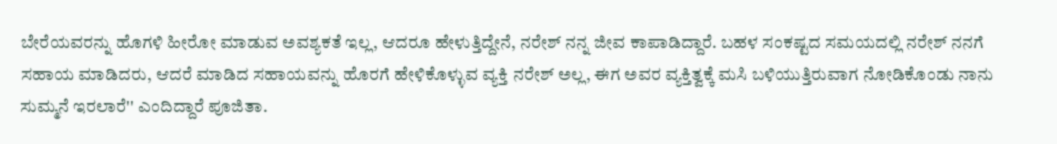ಬೇರೆಯವರನ್ನು ಹೊಗಳಿ ಹೀರೋ ಮಾಡುವ ಅವಶ್ಯಕತೆ ಇಲ್ಲ, ಆದರೂ ಹೇಳುತ್ತಿದ್ದೇನೆ, ನರೇಶ್ ನನ್ನ ಜೀವ ಕಾಪಾಡಿದ್ದಾರೆ. ಬಹಳ ಸಂಕಷ್ಟದ ಸಮಯದಲ್ಲಿ ನರೇಶ್ ನನಗೆ ಸಹಾಯ ಮಾಡಿದರು, ಆದರೆ ಮಾಡಿದ ಸಹಾಯವನ್ನು ಹೊರಗೆ ಹೇಳಿಕೊಳ್ಳುವ ವ್ಯಕ್ತಿ ನರೇಶ್ ಅಲ್ಲ, ಈಗ ಅವರ ವ್ಯಕ್ತಿತ್ವಕ್ಕೆ ಮಸಿ ಬಳಿಯುತ್ತಿರುವಾಗ ನೋಡಿಕೊಂಡು ನಾನು ಸುಮ್ಮನೆ ಇರಲಾರೆ'' ಎಂದಿದ್ದಾರೆ ಪೂಜಿತಾ.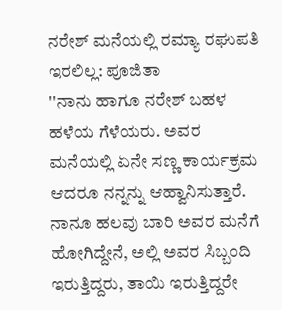ನರೇಶ್ ಮನೆಯಲ್ಲಿ ರಮ್ಯಾ ರಘುಪತಿ ಇರಲಿಲ್ಲ: ಪೂಜಿತಾ
''ನಾನು ಹಾಗೂ ನರೇಶ್ ಬಹಳ ಹಳೆಯ ಗೆಳೆಯರು. ಅವರ ಮನೆಯಲ್ಲಿ ಏನೇ ಸಣ್ಣ ಕಾರ್ಯಕ್ರಮ ಆದರೂ ನನ್ನನ್ನು ಆಹ್ವಾನಿಸುತ್ತಾರೆ. ನಾನೂ ಹಲವು ಬಾರಿ ಅವರ ಮನೆಗೆ ಹೋಗಿದ್ದೇನೆ, ಅಲ್ಲಿ ಅವರ ಸಿಬ್ಬಂದಿ ಇರುತ್ತಿದ್ದರು, ತಾಯಿ ಇರುತ್ತಿದ್ದರೇ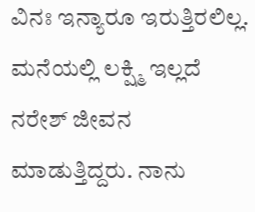ವಿನಃ ಇನ್ಯಾರೂ ಇರುತ್ತಿರಲಿಲ್ಲ. ಮನೆಯಲ್ಲಿ ಲಕ್ಷ್ಮಿ ಇಲ್ಲದೆ ನರೇಶ್ ಜೀವನ ಮಾಡುತ್ತಿದ್ದರು. ನಾನು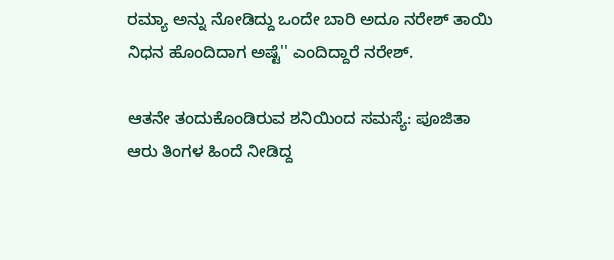ರಮ್ಯಾ ಅನ್ನು ನೋಡಿದ್ದು ಒಂದೇ ಬಾರಿ ಅದೂ ನರೇಶ್ ತಾಯಿ ನಿಧನ ಹೊಂದಿದಾಗ ಅಷ್ಟೆ'' ಎಂದಿದ್ದಾರೆ ನರೇಶ್.

ಆತನೇ ತಂದುಕೊಂಡಿರುವ ಶನಿಯಿಂದ ಸಮಸ್ಯೆ: ಪೂಜಿತಾ
ಆರು ತಿಂಗಳ ಹಿಂದೆ ನೀಡಿದ್ದ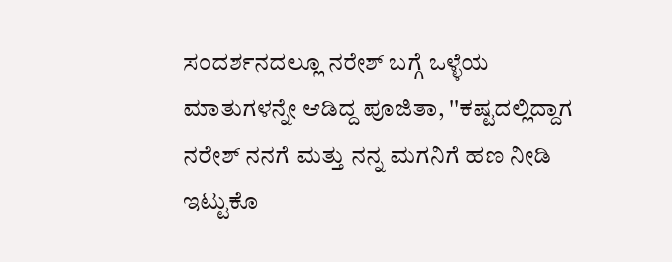ಸಂದರ್ಶನದಲ್ಲೂ ನರೇಶ್ ಬಗ್ಗೆ ಒಳ್ಳೆಯ ಮಾತುಗಳನ್ನೇ ಆಡಿದ್ದ ಪೂಜಿತಾ, ''ಕಷ್ಟದಲ್ಲಿದ್ದಾಗ ನರೇಶ್ ನನಗೆ ಮತ್ತು ನನ್ನ ಮಗನಿಗೆ ಹಣ ನೀಡಿ ಇಟ್ಟುಕೊ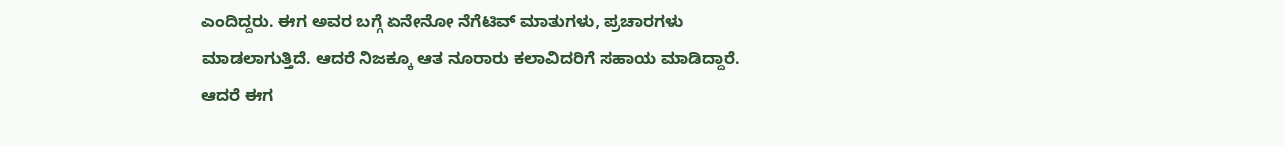ಎಂದಿದ್ದರು. ಈಗ ಅವರ ಬಗ್ಗೆ ಏನೇನೋ ನೆಗೆಟಿವ್ ಮಾತುಗಳು, ಪ್ರಚಾರಗಳು ಮಾಡಲಾಗುತ್ತಿದೆ. ಆದರೆ ನಿಜಕ್ಕೂ ಆತ ನೂರಾರು ಕಲಾವಿದರಿಗೆ ಸಹಾಯ ಮಾಡಿದ್ದಾರೆ. ಆದರೆ ಈಗ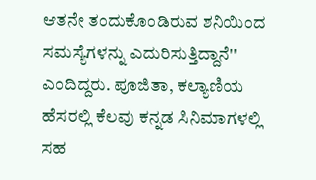ಆತನೇ ತಂದುಕೊಂಡಿರುವ ಶನಿಯಿಂದ ಸಮಸ್ಯೆಗಳನ್ನು ಎದುರಿಸುತ್ತಿದ್ದಾನೆ'' ಎಂದಿದ್ದರು. ಪೂಜಿತಾ, ಕಲ್ಯಾಣಿಯ ಹೆಸರಲ್ಲಿ ಕೆಲವು ಕನ್ನಡ ಸಿನಿಮಾಗಳಲ್ಲಿ ಸಹ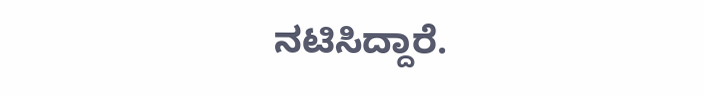ನಟಿಸಿದ್ದಾರೆ.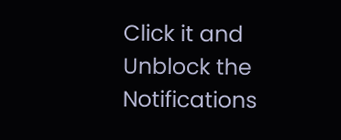Click it and Unblock the Notifications